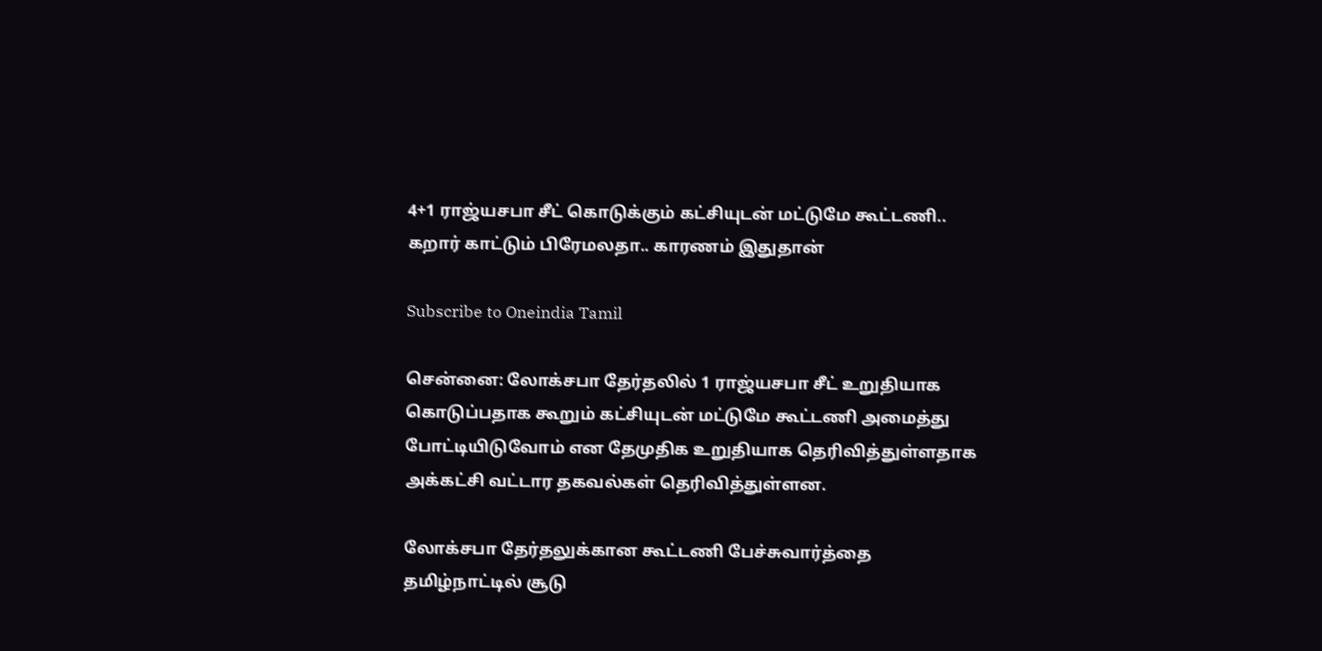4+1 ராஜ்யசபா சீட் கொடுக்கும் கட்சியுடன் மட்டுமே கூட்டணி.. கறார் காட்டும் பிரேமலதா.. காரணம் இதுதான்

Subscribe to Oneindia Tamil

சென்னை: லோக்சபா தேர்தலில் 1 ராஜ்யசபா சீட் உறுதியாக கொடுப்பதாக கூறும் கட்சியுடன் மட்டுமே கூட்டணி அமைத்து போட்டியிடுவோம் என தேமுதிக உறுதியாக தெரிவித்துள்ளதாக அக்கட்சி வட்டார தகவல்கள் தெரிவித்துள்ளன.

லோக்சபா தேர்தலுக்கான கூட்டணி பேச்சுவார்த்தை தமிழ்நாட்டில் சூடு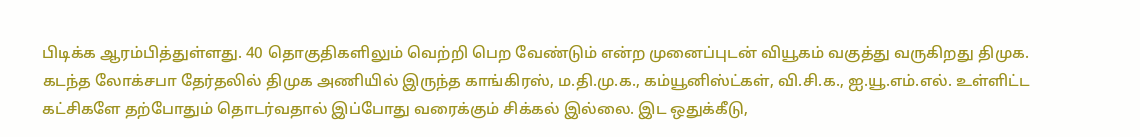பிடிக்க ஆரம்பித்துள்ளது. 40 தொகுதிகளிலும் வெற்றி பெற வேண்டும் என்ற முனைப்புடன் வியூகம் வகுத்து வருகிறது திமுக. கடந்த லோக்சபா தேர்தலில் திமுக அணியில் இருந்த காங்கிரஸ், ம.தி.மு.க., கம்யூனிஸ்ட்கள், வி.சி.க., ஐ.யூ.எம்.எல். உள்ளிட்ட கட்சிகளே தற்போதும் தொடர்வதால் இப்போது வரைக்கும் சிக்கல் இல்லை. இட ஒதுக்கீடு,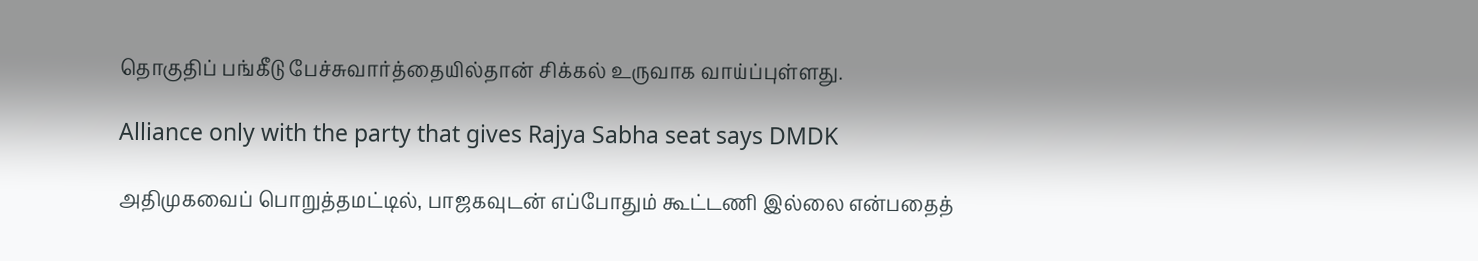தொகுதிப் பங்கீடு பேச்சுவார்த்தையில்தான் சிக்கல் உருவாக வாய்ப்புள்ளது.

Alliance only with the party that gives Rajya Sabha seat says DMDK

அதிமுகவைப் பொறுத்தமட்டில், பாஜகவுடன் எப்போதும் கூட்டணி இல்லை என்பதைத்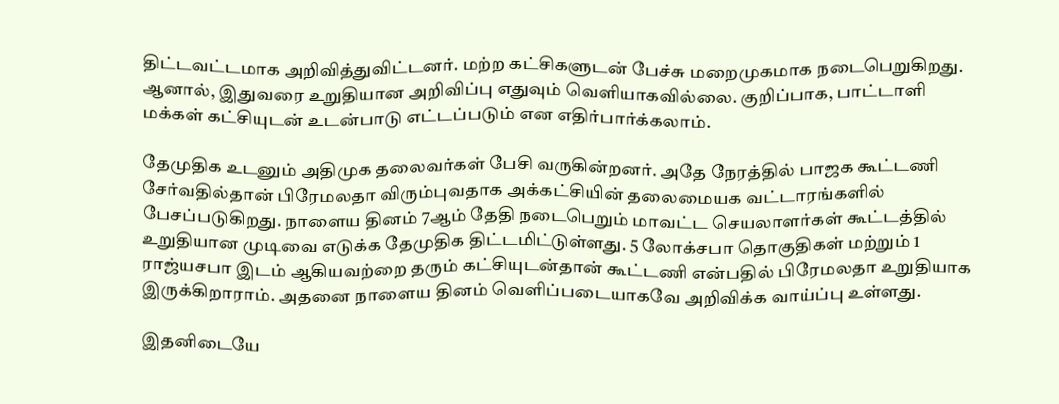திட்டவட்டமாக அறிவித்துவிட்டனர். மற்ற கட்சிகளுடன் பேச்சு மறைமுகமாக நடைபெறுகிறது. ஆனால், இதுவரை உறுதியான அறிவிப்பு எதுவும் வெளியாகவில்லை. குறிப்பாக, பாட்டாளி மக்கள் கட்சியுடன் உடன்பாடு எட்டப்படும் என எதிர்பார்க்கலாம்.

தேமுதிக உடனும் அதிமுக தலைவர்கள் பேசி வருகின்றனர். அதே நேரத்தில் பாஜக கூட்டணி சேர்வதில்தான் பிரேமலதா விரும்புவதாக அக்கட்சியின் தலைமையக வட்டாரங்களில் பேசப்படுகிறது. நாளைய தினம் 7ஆம் தேதி நடைபெறும் மாவட்ட செயலாளர்கள் கூட்டத்தில் உறுதியான முடிவை எடுக்க தேமுதிக திட்டமிட்டுள்ளது. 5 லோக்சபா தொகுதிகள் மற்றும் 1 ராஜ்யசபா இடம் ஆகியவற்றை தரும் கட்சியுடன்தான் கூட்டணி என்பதில் பிரேமலதா உறுதியாக இருக்கிறாராம். அதனை நாளைய தினம் வெளிப்படையாகவே அறிவிக்க வாய்ப்பு உள்ளது.

இதனிடையே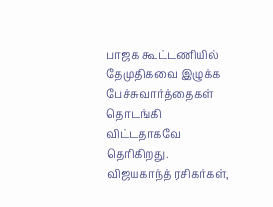பாஜக கூட்டணியில் தேமுதிகவை இழுக்க பேச்சுவார்த்தைகள் தொடங்கி விட்டதாகவே தெரிகிறது. விஜயகாந்த் ரசிகர்கள்,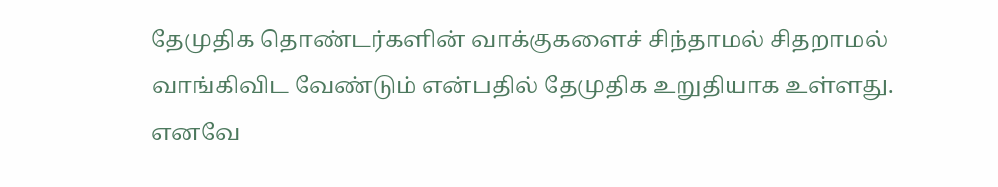தேமுதிக தொண்டர்களின் வாக்குகளைச் சிந்தாமல் சிதறாமல் வாங்கிவிட வேண்டும் என்பதில் தேமுதிக உறுதியாக உள்ளது. எனவே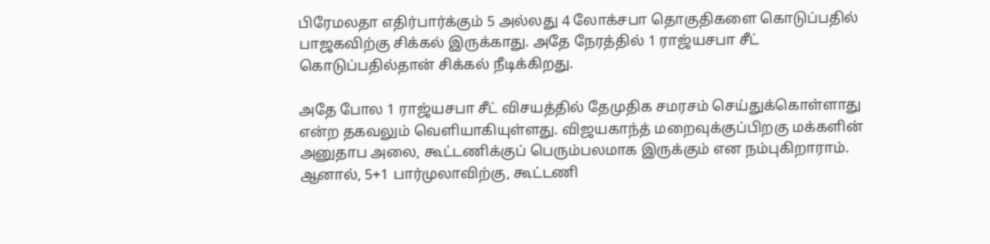பிரேமலதா எதிர்பார்க்கும் 5 அல்லது 4 லோக்சபா தொகுதிகளை கொடுப்பதில் பாஜகவிற்கு சிக்கல் இருக்காது. அதே நேரத்தில் 1 ராஜ்யசபா சீட் கொடுப்பதில்தான் சிக்கல் நீடிக்கிறது.

அதே போல 1 ராஜ்யசபா சீட் விசயத்தில் தேமுதிக சமரசம் செய்துக்கொள்ளாது என்ற தகவலும் வெளியாகியுள்ளது. விஜயகாந்த் மறைவுக்குப்பிறகு மக்களின் அனுதாப அலை, கூட்டணிக்குப் பெரும்பலமாக இருக்கும் என நம்புகிறாராம். ஆனால், 5+1 பார்முலாவிற்கு, கூட்டணி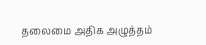தலைமை அதிக அழுத்தம்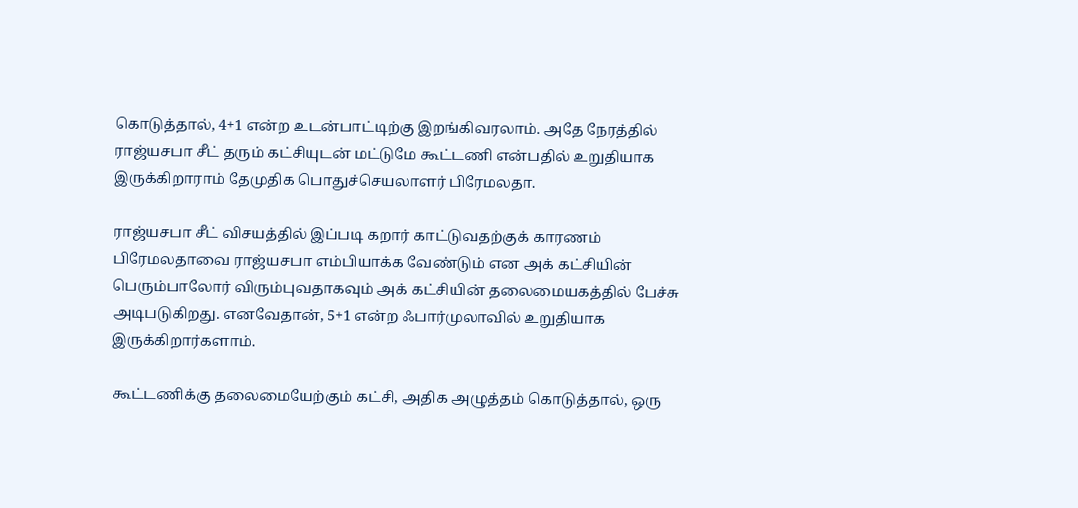கொடுத்தால், 4+1 என்ற உடன்பாட்டிற்கு இறங்கிவரலாம். அதே நேரத்தில் ராஜ்யசபா சீட் தரும் கட்சியுடன் மட்டுமே கூட்டணி என்பதில் உறுதியாக இருக்கிறாராம் தேமுதிக பொதுச்செயலாளர் பிரேமலதா.

ராஜ்யசபா சீட் விசயத்தில் இப்படி கறார் காட்டுவதற்குக் காரணம் பிரேமலதாவை ராஜ்யசபா எம்பியாக்க வேண்டும் என அக் கட்சியின் பெரும்பாலோர் விரும்புவதாகவும் அக் கட்சியின் தலைமையகத்தில் பேச்சு அடிபடுகிறது. எனவேதான், 5+1 என்ற ஃபார்முலாவில் உறுதியாக இருக்கிறார்களாம்.

கூட்டணிக்கு தலைமையேற்கும் கட்சி, அதிக அழுத்தம் கொடுத்தால், ஒரு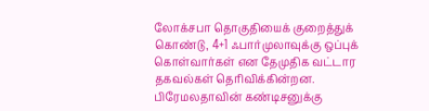லோக்சபா தொகுதியைக் குறைத்துக் கொண்டு, 4+1 ஃபார்முலாவுக்கு ஒப்புக் கொள்வார்கள் என தேமுதிக வட்டார தகவல்கள் தெரிவிக்கின்றன. பிரேமலதாவின் கண்டிசனுக்கு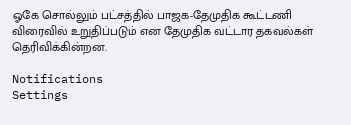ஓகே சொல்லும் பட்சத்தில் பாஜக-தேமுதிக கூட்டணி விரைவில் உறுதிப்படும் என தேமுதிக வட்டார தகவல்கள் தெரிவிக்கின்றன.

Notifications
Settings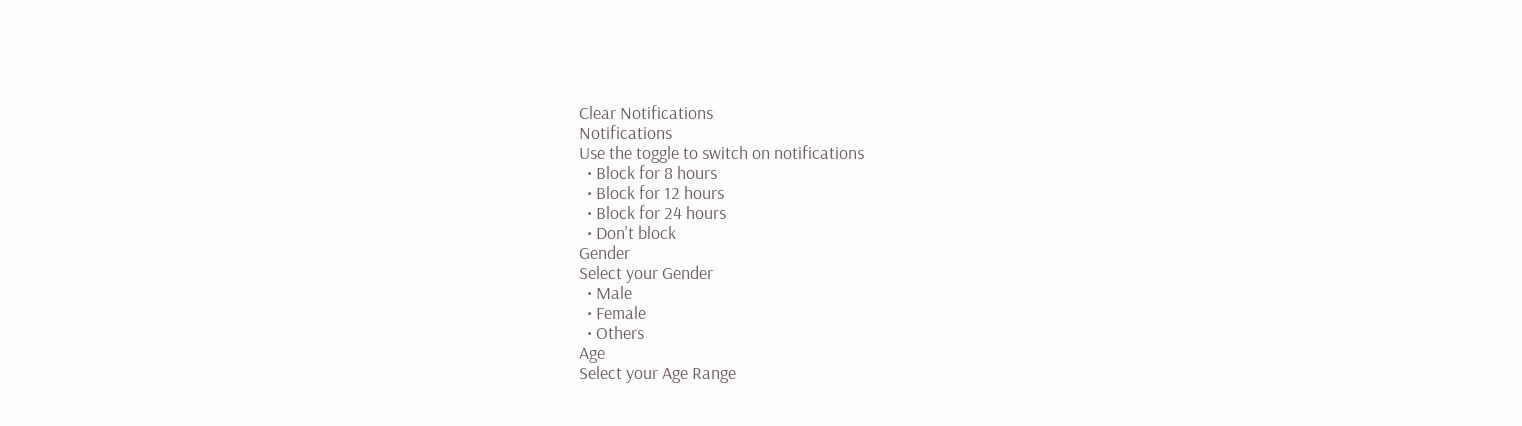Clear Notifications
Notifications
Use the toggle to switch on notifications
  • Block for 8 hours
  • Block for 12 hours
  • Block for 24 hours
  • Don't block
Gender
Select your Gender
  • Male
  • Female
  • Others
Age
Select your Age Range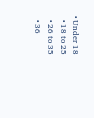• Under 18
  • 18 to 25
  • 26 to 35
  • 36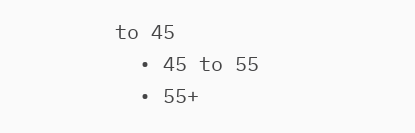to 45
  • 45 to 55
  • 55+